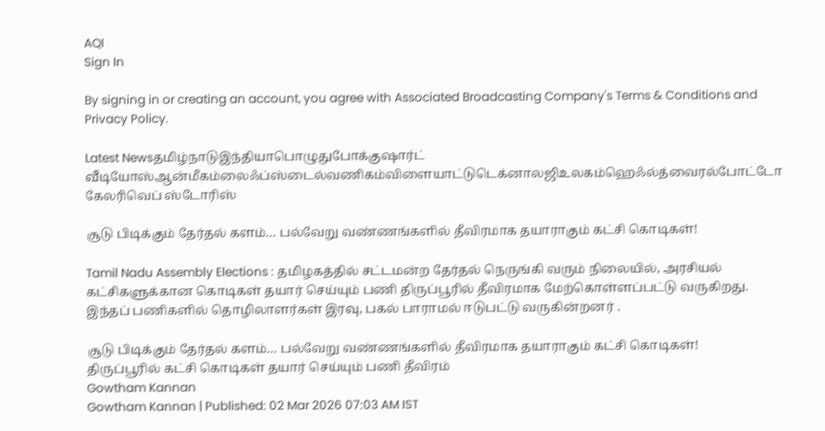AQI
Sign In

By signing in or creating an account, you agree with Associated Broadcasting Company's Terms & Conditions and Privacy Policy.

Latest Newsதமிழ்நாடுஇந்தியாபொழுதுபோக்குஷார்ட் வீடியோஸ்ஆன்மீகம்லைஃப்ஸ்டைல்வணிகம்விளையாட்டுடெக்னாலஜிஉலகம்ஹெஃல்த்வைரல்போட்டோ கேலரிவெப் ஸ்டோரிஸ்

சூடு பிடிக்கும் தேர்தல் களம்… பல்வேறு வண்ணங்களில் தீவிரமாக தயாராகும் கட்சி கொடிகள்!

Tamil Nadu Assembly Elections : தமிழகத்தில் சட்டமன்ற தேர்தல் நெருங்கி வரும் நிலையில், அரசியல் கட்சிகளுக்கான கொடிகள் தயார் செய்யும் பணி திருப்பூரில் தீவிரமாக மேற்கொள்ளப்பட்டு வருகிறது. இந்தப் பணிகளில் தொழிலாளர்கள் இரவு, பகல் பாராமல் ஈடுபட்டு வருகின்றனர் .

சூடு பிடிக்கும் தேர்தல் களம்… பல்வேறு வண்ணங்களில் தீவிரமாக தயாராகும் கட்சி கொடிகள்!
திருப்பூரில் கட்சி கொடிகள் தயார் செய்யும் பணி தீவிரம்
Gowtham Kannan
Gowtham Kannan | Published: 02 Mar 2026 07:03 AM IST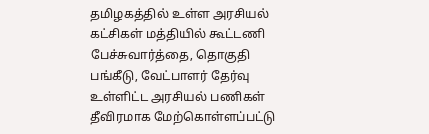தமிழகத்தில் உள்ள அரசியல் கட்சிகள் மத்தியில் கூட்டணி பேச்சுவார்த்தை, தொகுதி பங்கீடு, வேட்பாளர் தேர்வு உள்ளிட்ட அரசியல் பணிகள் தீவிரமாக மேற்கொள்ளப்பட்டு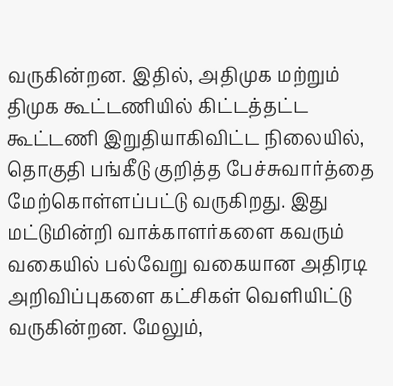வருகின்றன. இதில், அதிமுக மற்றும் திமுக கூட்டணியில் கிட்டத்தட்ட கூட்டணி இறுதியாகிவிட்ட நிலையில், தொகுதி பங்கீடு குறித்த பேச்சுவார்த்தை மேற்கொள்ளப்பட்டு வருகிறது. இது மட்டுமின்றி வாக்காளர்களை கவரும் வகையில் பல்வேறு வகையான அதிரடி அறிவிப்புகளை கட்சிகள் வெளியிட்டு வருகின்றன. மேலும்,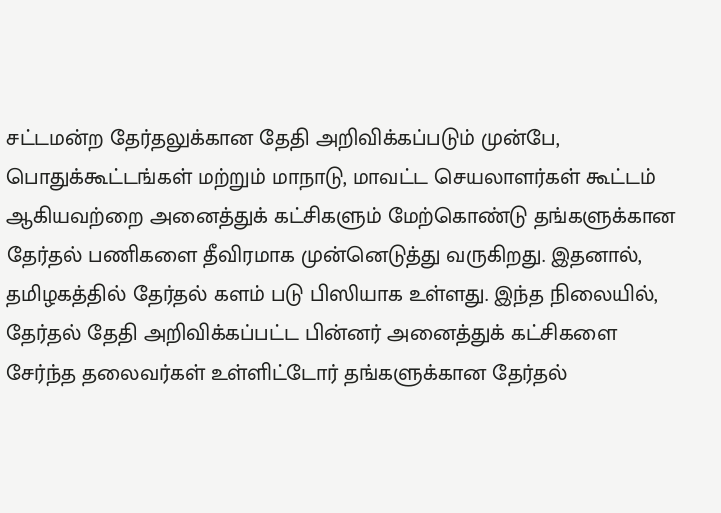சட்டமன்ற தேர்தலுக்கான தேதி அறிவிக்கப்படும் முன்பே, பொதுக்கூட்டங்கள் மற்றும் மாநாடு, மாவட்ட செயலாளர்கள் கூட்டம் ஆகியவற்றை அனைத்துக் கட்சிகளும் மேற்கொண்டு தங்களுக்கான தேர்தல் பணிகளை தீவிரமாக முன்னெடுத்து வருகிறது. இதனால், தமிழகத்தில் தேர்தல் களம் படு பிஸியாக உள்ளது. இந்த நிலையில், தேர்தல் தேதி அறிவிக்கப்பட்ட பின்னர் அனைத்துக் கட்சிகளை சேர்ந்த தலைவர்கள் உள்ளிட்டோர் தங்களுக்கான தேர்தல்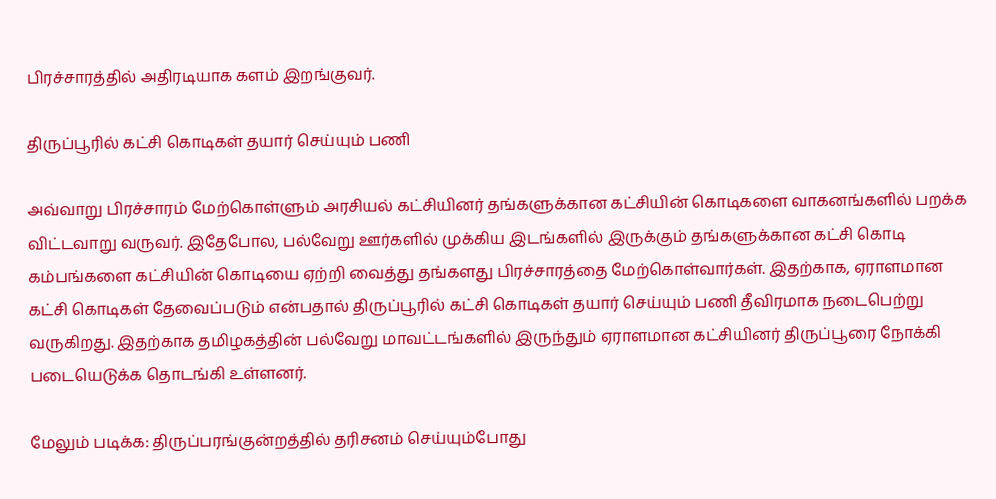பிரச்சாரத்தில் அதிரடியாக களம் இறங்குவர்.

திருப்பூரில் கட்சி கொடிகள் தயார் செய்யும் பணி

அவ்வாறு பிரச்சாரம் மேற்கொள்ளும் அரசியல் கட்சியினர் தங்களுக்கான கட்சியின் கொடிகளை வாகனங்களில் பறக்க விட்டவாறு வருவர். இதேபோல, பல்வேறு ஊர்களில் முக்கிய இடங்களில் இருக்கும் தங்களுக்கான கட்சி கொடி கம்பங்களை கட்சியின் கொடியை ஏற்றி வைத்து தங்களது பிரச்சாரத்தை மேற்கொள்வார்கள். இதற்காக, ஏராளமான கட்சி கொடிகள் தேவைப்படும் என்பதால் திருப்பூரில் கட்சி கொடிகள் தயார் செய்யும் பணி தீவிரமாக நடைபெற்று வருகிறது. இதற்காக தமிழகத்தின் பல்வேறு மாவட்டங்களில் இருந்தும் ஏராளமான கட்சியினர் திருப்பூரை நோக்கி படையெடுக்க தொடங்கி உள்ளனர்.

மேலும் படிக்க: திருப்பரங்குன்றத்தில் தரிசனம் செய்யும்போது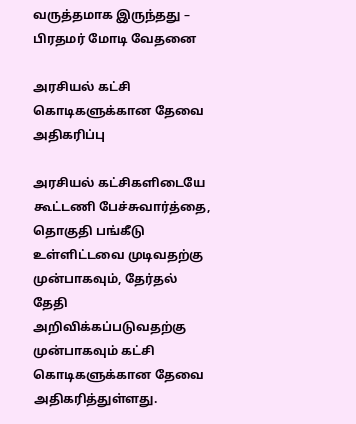வருத்தமாக இருந்தது – பிரதமர் மோடி வேதனை

அரசியல் கட்சி கொடிகளுக்கான தேவை அதிகரிப்பு

அரசியல் கட்சிகளிடையே கூட்டணி பேச்சுவார்த்தை, தொகுதி பங்கீடு உள்ளிட்டவை முடிவதற்கு முன்பாகவும், தேர்தல் தேதி அறிவிக்கப்படுவதற்கு முன்பாகவும் கட்சி கொடிகளுக்கான தேவை அதிகரித்துள்ளது.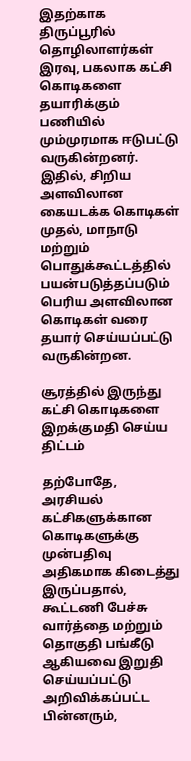இதற்காக திருப்பூரில் தொழிலாளர்கள் இரவு, பகலாக கட்சி கொடிகளை தயாரிக்கும் பணியில் மும்முரமாக ஈடுபட்டு வருகின்றனர். இதில், சிறிய அளவிலான கையடக்க கொடிகள் முதல், மாநாடு மற்றும் பொதுக்கூட்டத்தில் பயன்படுத்தப்படும் பெரிய அளவிலான கொடிகள் வரை தயார் செய்யப்பட்டு வருகின்றன.

சூரத்தில் இருந்து கட்சி கொடிகளை இறக்குமதி செய்ய திட்டம்

தற்போதே, அரசியல் கட்சிகளுக்கான கொடிகளுக்கு முன்பதிவு அதிகமாக கிடைத்து இருப்பதால், கூட்டணி பேச்சு வார்த்தை மற்றும் தொகுதி பங்கீடு ஆகியவை இறுதி செய்யப்பட்டு அறிவிக்கப்பட்ட பின்னரும்,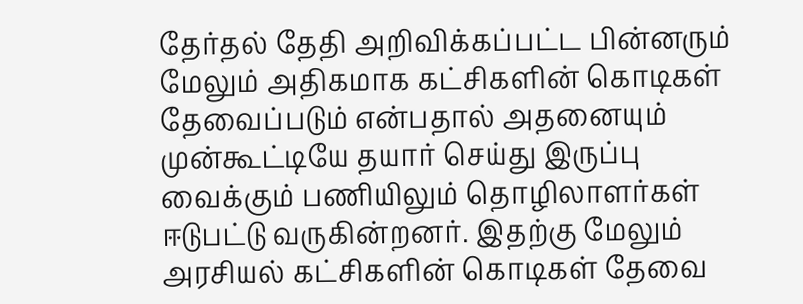தேர்தல் தேதி அறிவிக்கப்பட்ட பின்னரும் மேலும் அதிகமாக கட்சிகளின் கொடிகள் தேவைப்படும் என்பதால் அதனையும் முன்கூட்டியே தயார் செய்து இருப்பு வைக்கும் பணியிலும் தொழிலாளர்கள் ஈடுபட்டு வருகின்றனர். இதற்கு மேலும் அரசியல் கட்சிகளின் கொடிகள் தேவை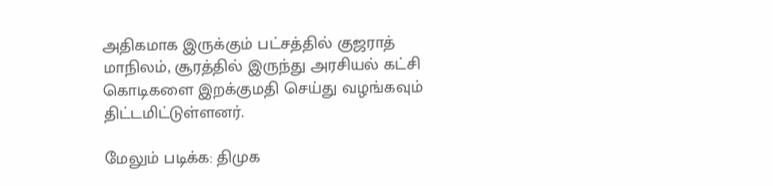அதிகமாக இருக்கும் பட்சத்தில் குஜராத் மாநிலம், சூரத்தில் இருந்து அரசியல் கட்சி கொடிகளை இறக்குமதி செய்து வழங்கவும் திட்டமிட்டுள்ளனர்.

மேலும் படிக்க: திமுக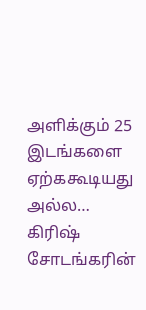அளிக்கும் 25 இடங்களை ஏற்ககூடியது அல்ல… கிரிஷ் சோடங்கரின்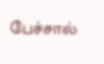பேச்சால்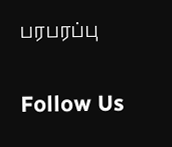பரபரப்பு

Follow Us